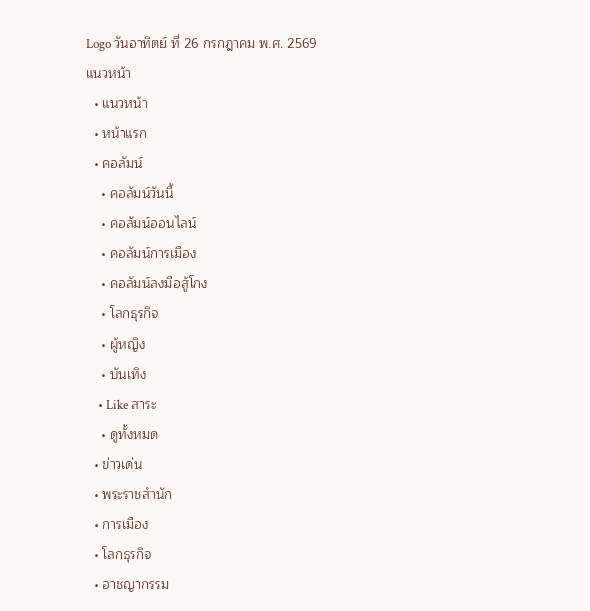Logo วันอาทิตย์ ที่ 26 กรกฎาคม พ.ศ. 2569
แนวหน้า
  • แนวหน้า
  • หน้าแรก
  • คอลัมน์
    • คอลัมน์วันนี้
    • คอลัมน์ออนไลน์
    • คอลัมน์การเมือง
    • คอลัมน์ลงมือสู้โกง
    • โลกธุรกิจ
    • ผู้หญิง
    • บันเทิง
    • Like สาระ
    • ดูทั้งหมด
  • ข่าวเด่น
  • พระราชสำนัก
  • การเมือง
  • โลกธุรกิจ
  • อาชญากรรม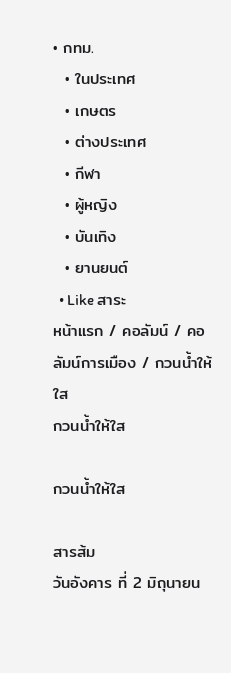• กทม.
  • ในประเทศ
  • เกษตร
  • ต่างประเทศ
  • กีฬา
  • ผู้หญิง
  • บันเทิง
  • ยานยนต์
  • Like สาระ
หน้าแรก / คอลัมน์ / คอลัมน์การเมือง / กวนน้ำให้ใส
กวนน้ำให้ใส

กวนน้ำให้ใส

สารส้ม
วันอังคาร ที่ 2 มิถุนายน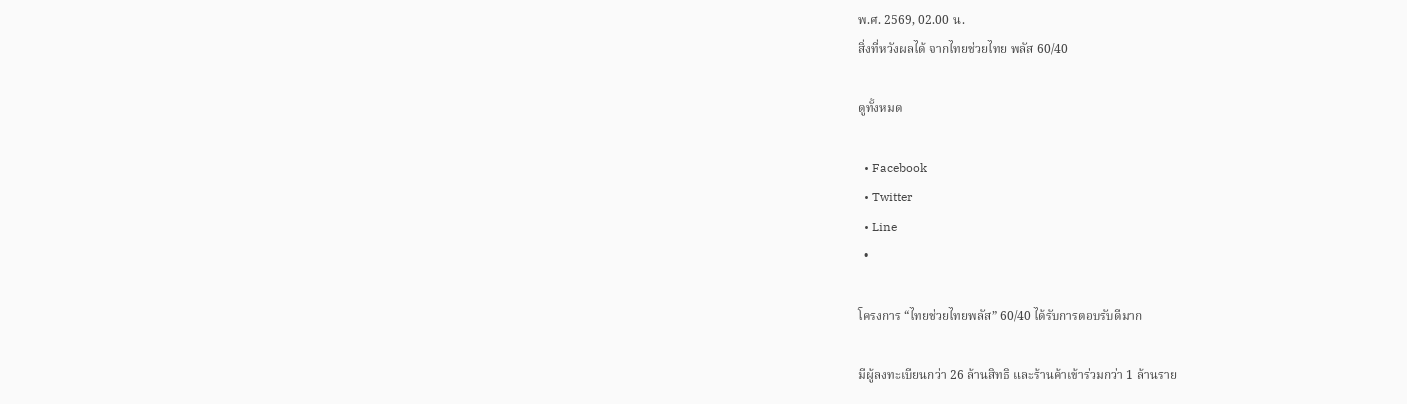พ.ศ. 2569, 02.00 น.
สิ่งที่หวังผลได้ จากไทยช่วยไทย พลัส 60/40

ดูทั้งหมด

  • Facebook
  • Twitter
  • Line
  •

โครงการ “ไทยช่วยไทยพลัส” 60/40 ได้รับการตอบรับดีมาก

มีผู้ลงทะเบียนกว่า 26 ล้านสิทธิ และร้านค้าเข้าร่วมกว่า 1 ล้านราย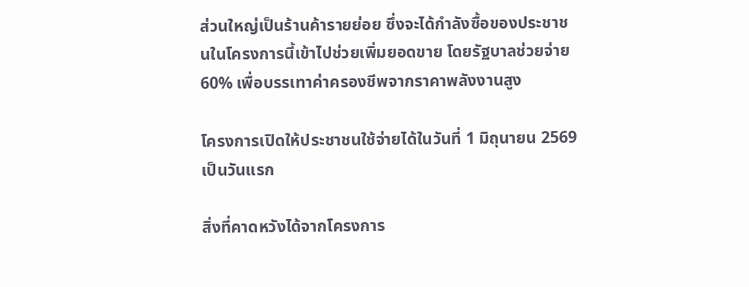ส่วนใหญ่เป็นร้านค้ารายย่อย ซึ่งจะได้กำลังซื้อของประชาชนในโครงการนี้เข้าไปช่วยเพิ่มยอดขาย โดยรัฐบาลช่วยจ่าย 60% เพื่อบรรเทาค่าครองชีพจากราคาพลังงานสูง

โครงการเปิดให้ประชาชนใช้จ่ายได้ในวันที่ 1 มิถุนายน 2569 เป็นวันแรก

สิ่งที่คาดหวังได้จากโครงการ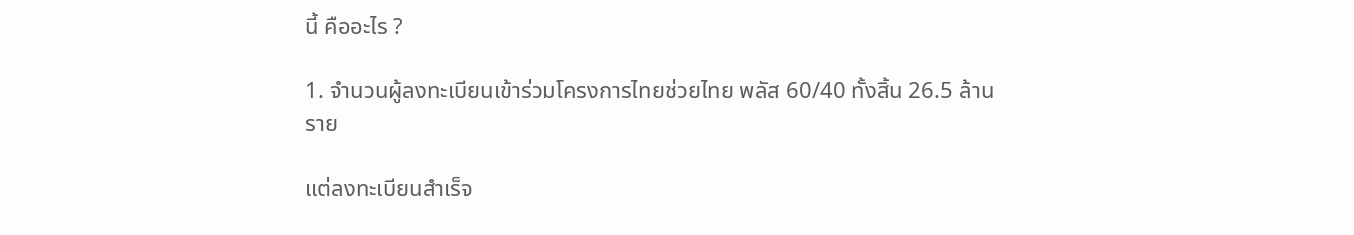นี้ คืออะไร ?

1. จำนวนผู้ลงทะเบียนเข้าร่วมโครงการไทยช่วยไทย พลัส 60/40 ทั้งสิ้น 26.5 ล้านราย

แต่ลงทะเบียนสำเร็จ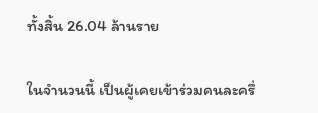ทั้งสิ้น 26.04 ล้านราย

ในจำนวนนี้ เป็นผู้เคยเข้าร่วมคนละครึ่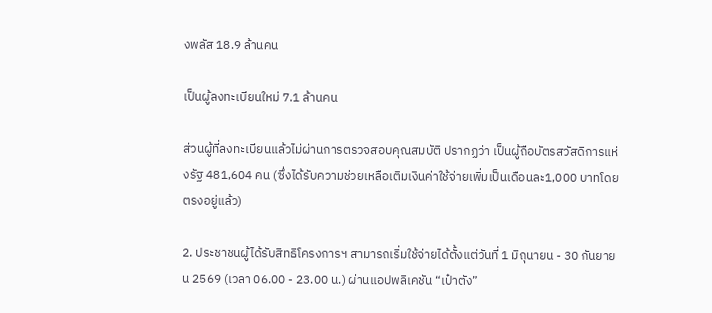งพลัส 18.9 ล้านคน

เป็นผู้ลงทะเบียนใหม่ 7.1 ล้านคน

ส่วนผู้ที่ลงทะเบียนแล้วไม่ผ่านการตรวจสอบคุณสมบัติ ปรากฏว่า เป็นผู้ถือบัตรสวัสดิการแห่งรัฐ 481,604 คน (ซึ่งได้รับความช่วยเหลือเติมเงินค่าใช้จ่ายเพิ่มเป็นเดือนละ1,000 บาทโดยตรงอยู่แล้ว)

2. ประชาชนผู้ได้รับสิทธิโครงการฯ สามารถเริ่มใช้จ่ายได้ตั้งแต่วันที่ 1 มิถุนายน - 30 กันยายน 2569 (เวลา 06.00 - 23.00 น.) ผ่านแอปพลิเคชัน “เป๋าตัง”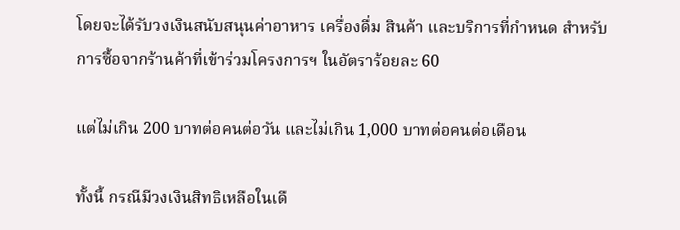โดยจะได้รับวงเงินสนับสนุนค่าอาหาร เครื่องดื่ม สินค้า และบริการที่กำหนด สำหรับการซื้อจากร้านค้าที่เข้าร่วมโครงการฯ ในอัตราร้อยละ 60

แต่ไม่เกิน 200 บาทต่อคนต่อวัน และไม่เกิน 1,000 บาทต่อคนต่อเดือน

ทั้งนี้ กรณีมีวงเงินสิทธิเหลือในเดื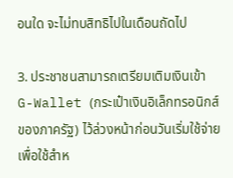อนใด จะไม่ทบสิทธิไปในเดือนถัดไป

3. ประชาชนสามารถเตรียมเติมเงินเข้า G-Wallet (กระเป๋าเงินอิเล็กทรอนิกส์ของภาครัฐ) ไว้ล่วงหน้าก่อนวันเริ่มใช้จ่าย เพื่อใช้สำห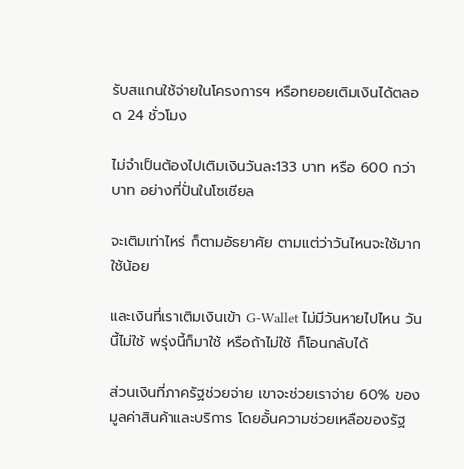รับสแกนใช้จ่ายในโครงการฯ หรือทยอยเติมเงินได้ตลอด 24 ชั่วโมง

ไม่จำเป็นต้องไปเติมเงินวันละ133 บาท หรือ 600 กว่าบาท อย่างที่ปั่นในโซเชียล

จะเติมเท่าไหร่ ก็ตามอัธยาศัย ตามแต่ว่าวันไหนจะใช้มากใช้น้อย

และเงินที่เราเติมเงินเข้า G-Wallet ไม่มีวันหายไปไหน วันนี้ไม่ใช้ พรุ่งนี้ก็มาใช้ หรือถ้าไม่ใช้ ก็โอนกลับได้

ส่วนเงินที่ภาครัฐช่วยจ่าย เขาจะช่วยเราจ่าย 60% ของมูลค่าสินค้าและบริการ โดยอั้นความช่วยเหลือของรัฐ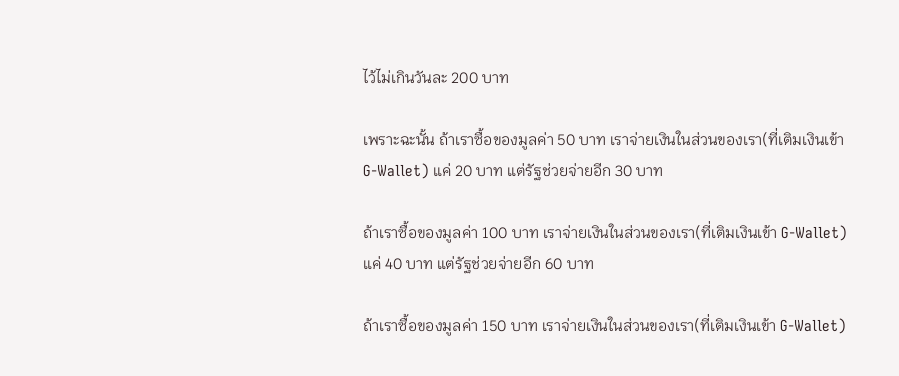ไว้ไม่เกินวันละ 200 บาท

เพราะฉะนั้น ถ้าเราซื้อของมูลค่า 50 บาท เราจ่ายเงินในส่วนของเรา(ที่เติมเงินเข้า G-Wallet) แค่ 20 บาท แต่รัฐช่วยจ่ายอีก 30 บาท

ถ้าเราซื้อของมูลค่า 100 บาท เราจ่ายเงินในส่วนของเรา(ที่เติมเงินเข้า G-Wallet) แค่ 40 บาท แต่รัฐช่วยจ่ายอีก 60 บาท

ถ้าเราซื้อของมูลค่า 150 บาท เราจ่ายเงินในส่วนของเรา(ที่เติมเงินเข้า G-Wallet)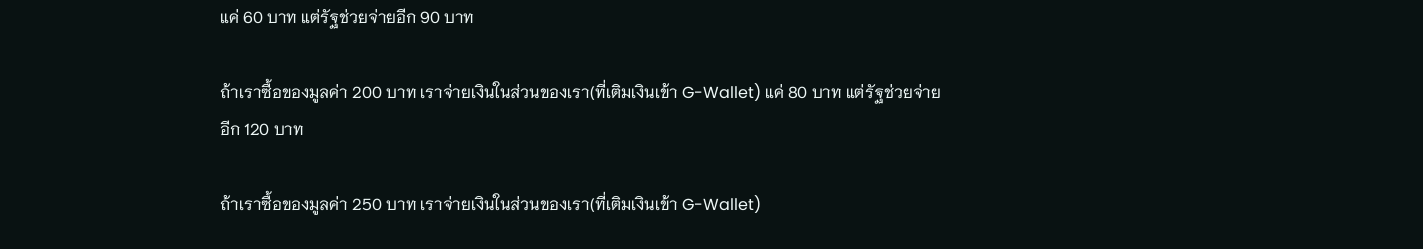แค่ 60 บาท แต่รัฐช่วยจ่ายอีก 90 บาท

ถ้าเราซื้อของมูลค่า 200 บาท เราจ่ายเงินในส่วนของเรา(ที่เติมเงินเข้า G-Wallet) แค่ 80 บาท แต่รัฐช่วยจ่ายอีก 120 บาท

ถ้าเราซื้อของมูลค่า 250 บาท เราจ่ายเงินในส่วนของเรา(ที่เติมเงินเข้า G-Wallet)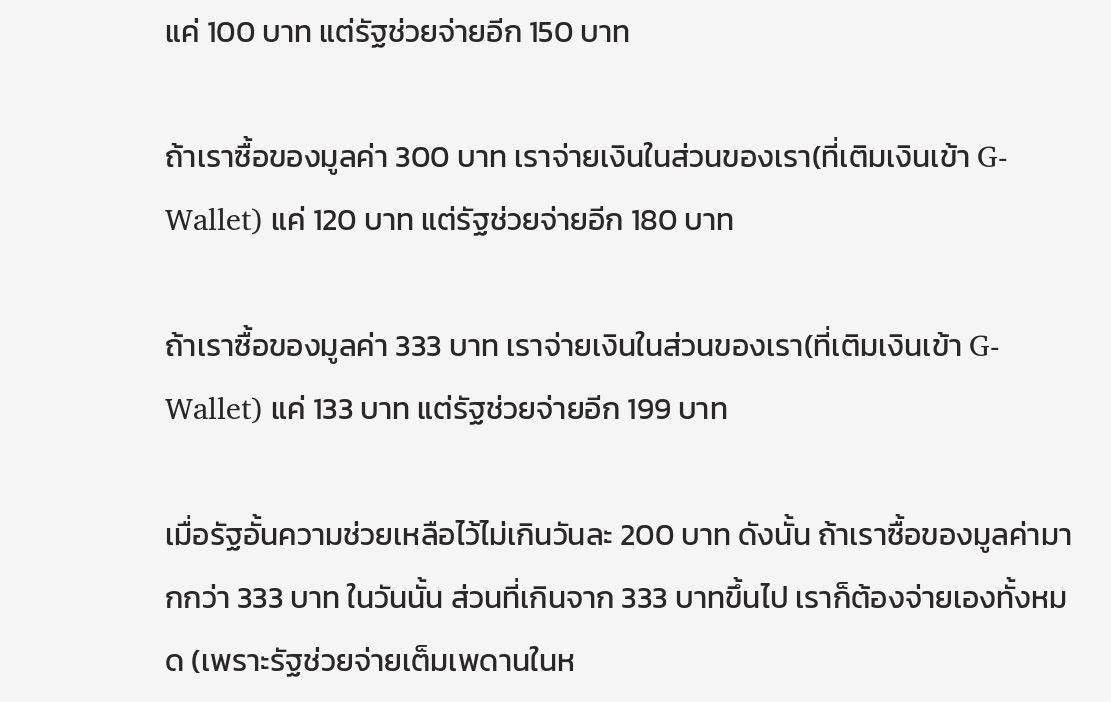แค่ 100 บาท แต่รัฐช่วยจ่ายอีก 150 บาท

ถ้าเราซื้อของมูลค่า 300 บาท เราจ่ายเงินในส่วนของเรา(ที่เติมเงินเข้า G-Wallet) แค่ 120 บาท แต่รัฐช่วยจ่ายอีก 180 บาท

ถ้าเราซื้อของมูลค่า 333 บาท เราจ่ายเงินในส่วนของเรา(ที่เติมเงินเข้า G-Wallet) แค่ 133 บาท แต่รัฐช่วยจ่ายอีก 199 บาท

เมื่อรัฐอั้นความช่วยเหลือไว้ไม่เกินวันละ 200 บาท ดังนั้น ถ้าเราซื้อของมูลค่ามากกว่า 333 บาท ในวันนั้น ส่วนที่เกินจาก 333 บาทขึ้นไป เราก็ต้องจ่ายเองทั้งหมด (เพราะรัฐช่วยจ่ายเต็มเพดานในห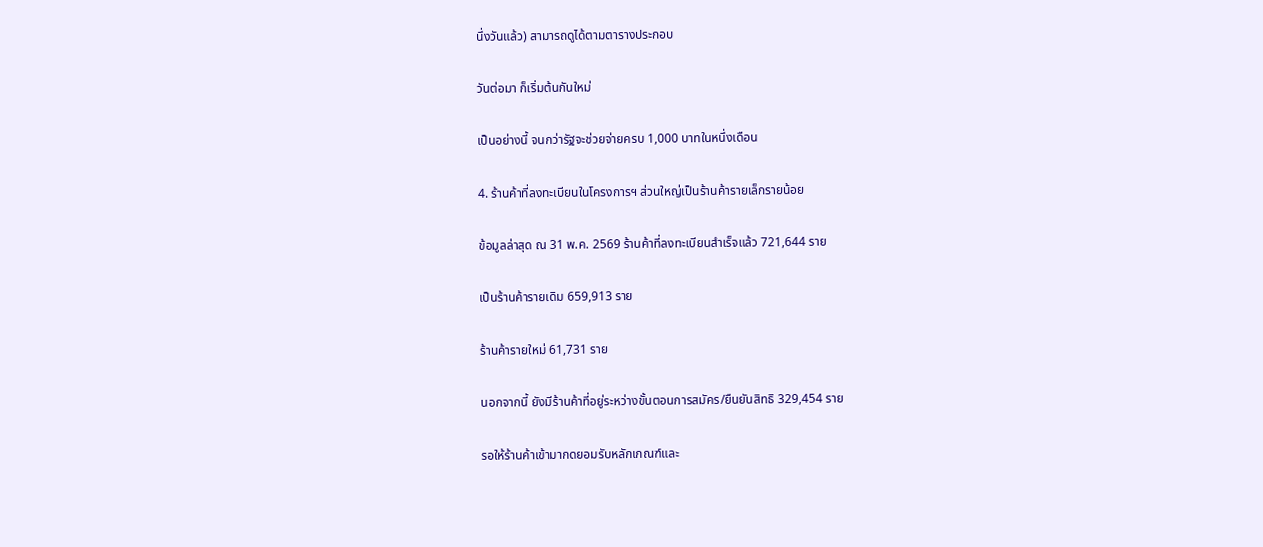นึ่งวันแล้ว) สามารถดูได้ตามตารางประกอบ

วันต่อมา ก็เริ่มต้นกันใหม่

เป็นอย่างนี้ จนกว่ารัฐจะช่วยจ่ายครบ 1,000 บาทในหนึ่งเดือน

4. ร้านค้าที่ลงทะเบียนในโครงการฯ ส่วนใหญ่เป็นร้านค้ารายเล็กรายน้อย

ข้อมูลล่าสุด ณ 31 พ.ค. 2569 ร้านค้าที่ลงทะเบียนสำเร็จแล้ว 721,644 ราย

เป็นร้านค้ารายเดิม 659,913 ราย

ร้านค้ารายใหม่ 61,731 ราย

นอกจากนี้ ยังมีร้านค้าที่อยู่ระหว่างขั้นตอนการสมัคร/ยืนยันสิทธิ 329,454 ราย

รอให้ร้านค้าเข้ามากดยอมรับหลักเกณฑ์และ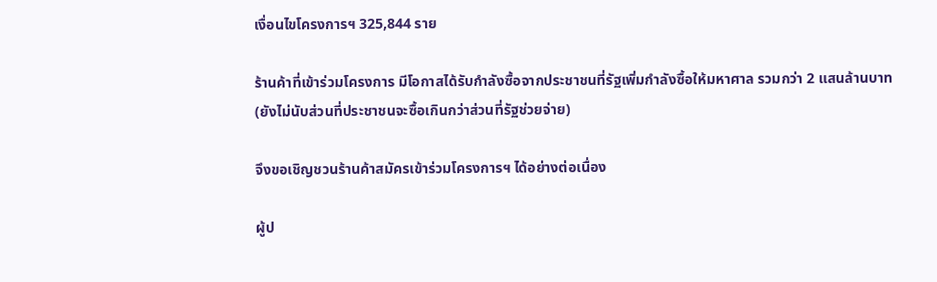เงื่อนไขโครงการฯ 325,844 ราย

ร้านค้าที่เข้าร่วมโครงการ มีโอกาสได้รับกำลังซื้อจากประชาชนที่รัฐเพิ่มกำลังซื้อให้มหาศาล รวมกว่า 2 แสนล้านบาท (ยังไม่นับส่วนที่ประชาชนจะซื้อเกินกว่าส่วนที่รัฐช่วยจ่าย)

จึงขอเชิญชวนร้านค้าสมัครเข้าร่วมโครงการฯ ได้อย่างต่อเนื่อง

ผู้ป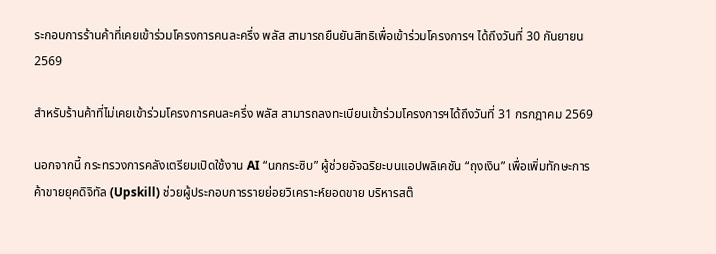ระกอบการร้านค้าที่เคยเข้าร่วมโครงการคนละครึ่ง พลัส สามารถยืนยันสิทธิเพื่อเข้าร่วมโครงการฯ ได้ถึงวันที่ 30 กันยายน 2569

สำหรับร้านค้าที่ไม่เคยเข้าร่วมโครงการคนละครึ่ง พลัส สามารถลงทะเบียนเข้าร่วมโครงการฯได้ถึงวันที่ 31 กรกฎาคม 2569

นอกจากนี้ กระทรวงการคลังเตรียมเปิดใช้งาน AI “นกกระซิบ” ผู้ช่วยอัจฉริยะบนแอปพลิเคชัน “ถุงเงิน” เพื่อเพิ่มทักษะการค้าขายยุคดิจิทัล (Upskill) ช่วยผู้ประกอบการรายย่อยวิเคราะห์ยอดขาย บริหารสต๊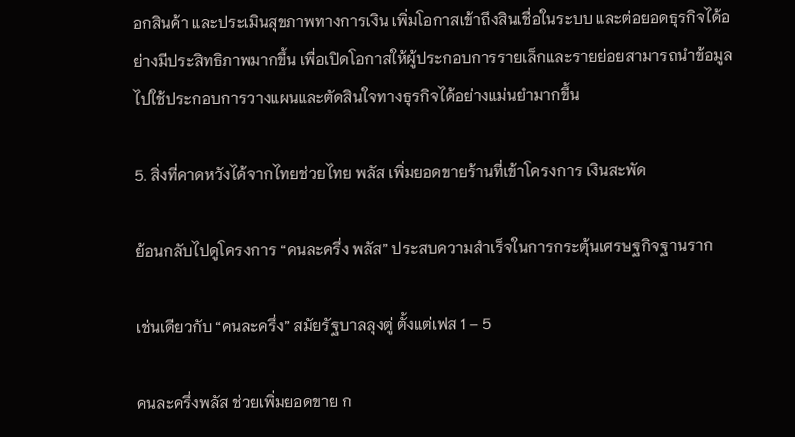อกสินค้า และประเมินสุขภาพทางการเงิน เพิ่มโอกาสเข้าถึงสินเชื่อในระบบ และต่อยอดธุรกิจได้อย่างมีประสิทธิภาพมากขึ้น เพื่อเปิดโอกาสให้ผู้ประกอบการรายเล็กและรายย่อยสามารถนำข้อมูลไปใช้ประกอบการวางแผนและตัดสินใจทางธุรกิจได้อย่างแม่นยำมากขึ้น

5. สิ่งที่คาดหวังได้จากไทยช่วยไทย พลัส เพิ่มยอดขายร้านที่เข้าโครงการ เงินสะพัด

ย้อนกลับไปดูโครงการ “คนละครึ่ง พลัส” ประสบความสำเร็จในการกระตุ้นเศรษฐกิจฐานราก

เช่นเดียวกับ “คนละครึ่ง” สมัยรัฐบาลลุงตู่ ตั้งแต่เฟส 1 – 5

คนละครึ่งพลัส ช่วยเพิ่มยอดขาย ก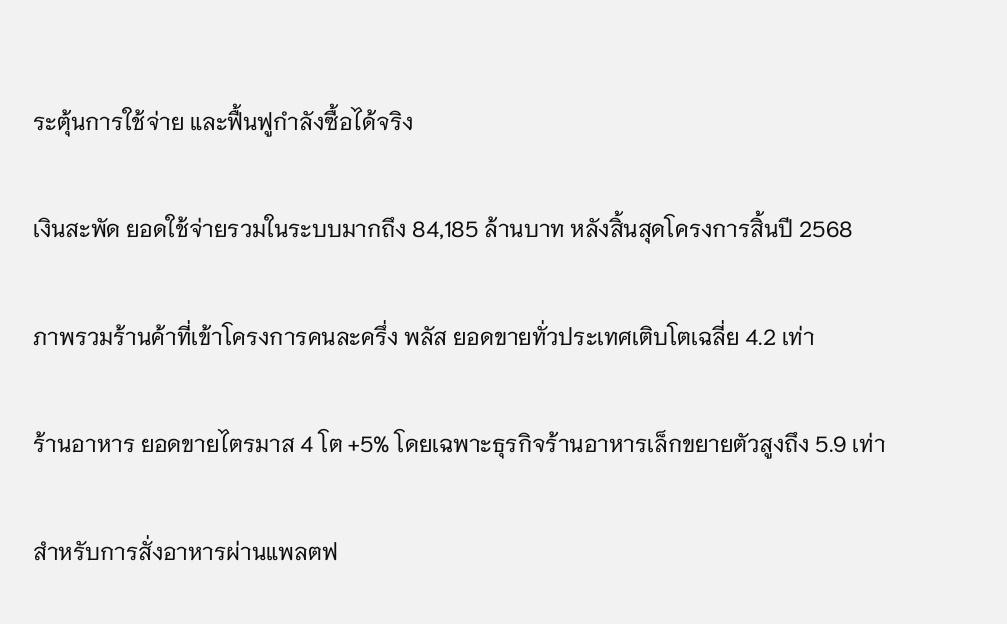ระตุ้นการใช้จ่าย และฟื้นฟูกำลังซื้อได้จริง

เงินสะพัด ยอดใช้จ่ายรวมในระบบมากถึง 84,185 ล้านบาท หลังสิ้นสุดโครงการสิ้นปี 2568

ภาพรวมร้านค้าที่เข้าโครงการคนละครึ่ง พลัส ยอดขายทั่วประเทศเติบโตเฉลี่ย 4.2 เท่า

ร้านอาหาร ยอดขายไตรมาส 4 โต +5% โดยเฉพาะธุรกิจร้านอาหารเล็กขยายตัวสูงถึง 5.9 เท่า

สำหรับการสั่งอาหารผ่านแพลตฟ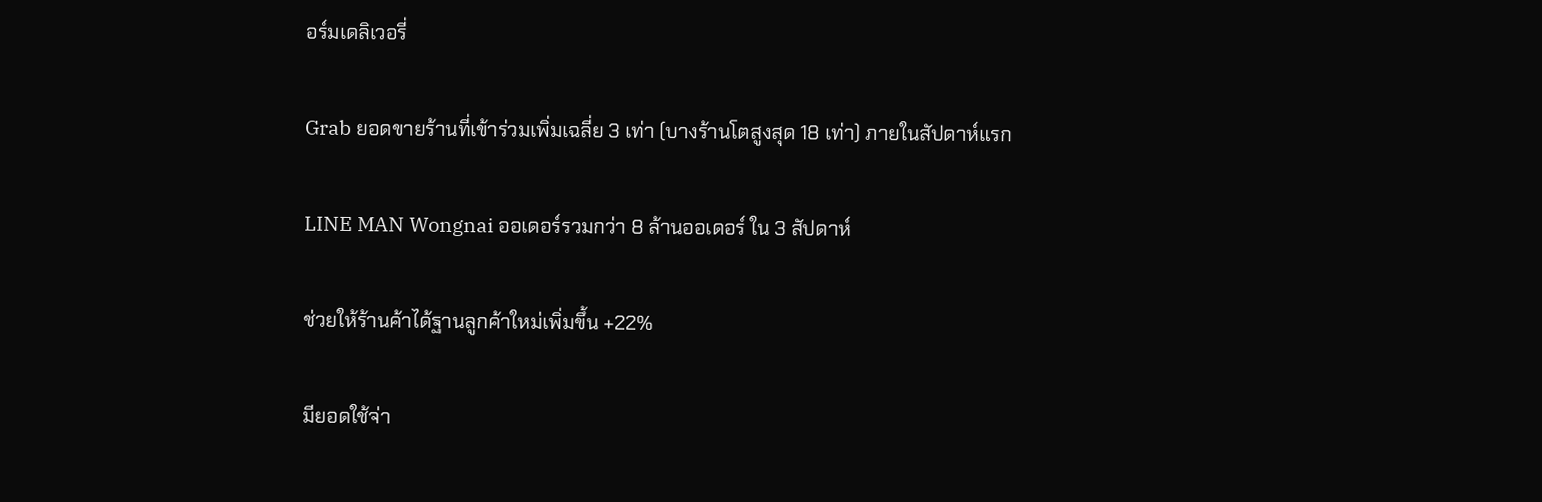อร์มเดลิเวอรี่

Grab ยอดขายร้านที่เข้าร่วมเพิ่มเฉลี่ย 3 เท่า (บางร้านโตสูงสุด 18 เท่า) ภายในสัปดาห์แรก

LINE MAN Wongnai ออเดอร์รวมกว่า 8 ล้านออเดอร์ ใน 3 สัปดาห์

ช่วยให้ร้านค้าได้ฐานลูกค้าใหม่เพิ่มขึ้น +22%

มียอดใช้จ่า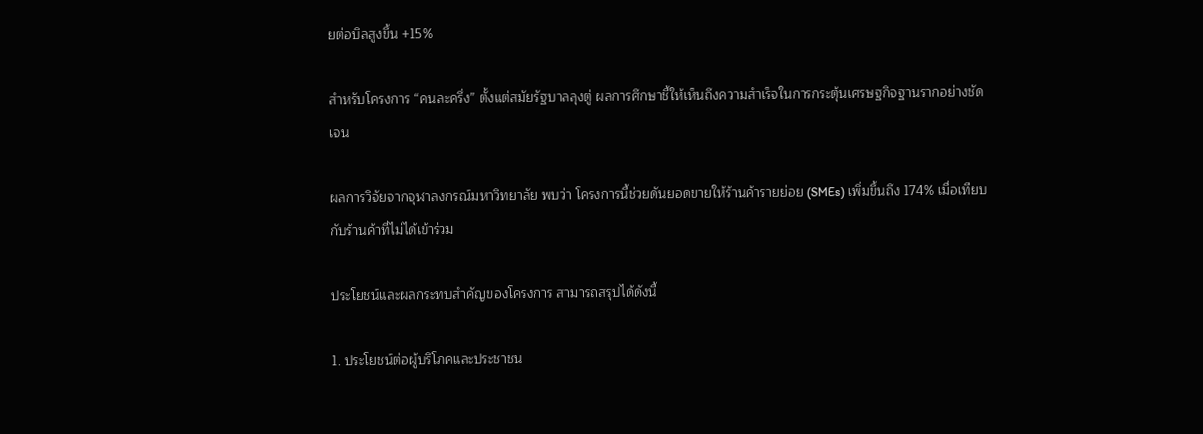ยต่อบิลสูงขึ้น +15%

สำหรับโครงการ “คนละครึ่ง” ตั้งแต่สมัยรัฐบาลลุงตู่ ผลการศึกษาชี้ให้เห็นถึงความสำเร็จในการกระตุ้นเศรษฐกิจฐานรากอย่างชัดเจน

ผลการวิจัยจากจุฬาลงกรณ์มหาวิทยาลัย พบว่า โครงการนี้ช่วยดันยอดขายให้ร้านค้ารายย่อย (SMEs) เพิ่มขึ้นถึง 174% เมื่อเทียบกับร้านค้าที่ไม่ได้เข้าร่วม

ประโยชน์และผลกระทบสำคัญของโครงการ สามารถสรุปได้ดังนี้

1. ประโยชน์ต่อผู้บริโภคและประชาชน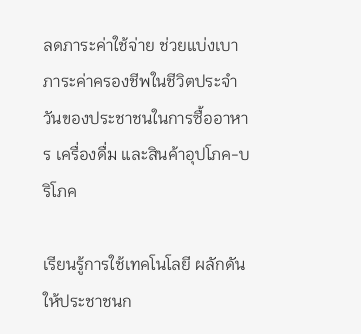ลดภาระค่าใช้จ่าย ช่วยแบ่งเบาภาระค่าครองชีพในชีวิตประจำวันของประชาชนในการซื้ออาหาร เครื่องดื่ม และสินค้าอุปโภค-บริโภค

เรียนรู้การใช้เทคโนโลยี ผลักดันให้ประชาชนก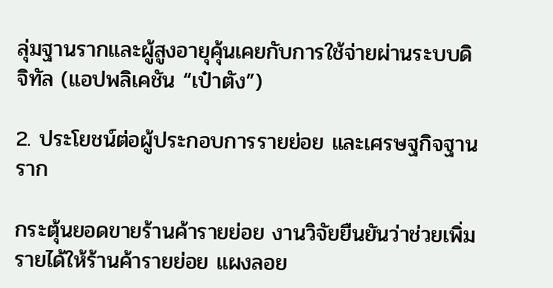ลุ่มฐานรากและผู้สูงอายุคุ้นเคยกับการใช้จ่ายผ่านระบบดิจิทัล (แอปพลิเคชัน “เป๋าตัง”)

2. ประโยชน์ต่อผู้ประกอบการรายย่อย และเศรษฐกิจฐานราก

กระตุ้นยอดขายร้านค้ารายย่อย งานวิจัยยืนยันว่าช่วยเพิ่มรายได้ให้ร้านค้ารายย่อย แผงลอย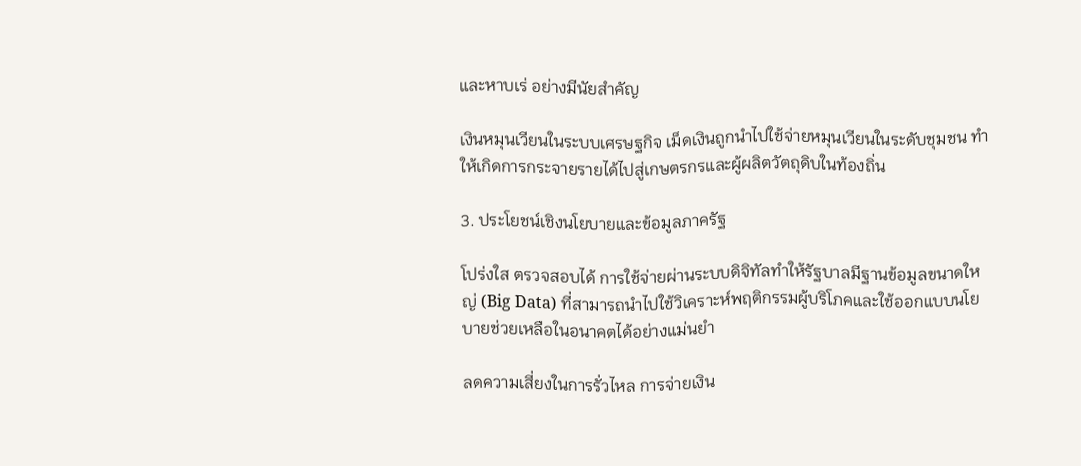และหาบเร่ อย่างมีนัยสำคัญ

เงินหมุนเวียนในระบบเศรษฐกิจ เม็ดเงินถูกนำไปใช้จ่ายหมุนเวียนในระดับชุมชน ทำให้เกิดการกระจายรายได้ไปสู่เกษตรกรและผู้ผลิตวัตถุดิบในท้องถิ่น

3. ประโยชน์เชิงนโยบายและข้อมูลภาครัฐ

โปร่งใส ตรวจสอบได้ การใช้จ่ายผ่านระบบดิจิทัลทำให้รัฐบาลมีฐานข้อมูลขนาดใหญ่ (Big Data) ที่สามารถนำไปใช้วิเคราะห์พฤติกรรมผู้บริโภคและใช้ออกแบบนโยบายช่วยเหลือในอนาคตได้อย่างแม่นยำ

ลดความเสี่ยงในการรั่วไหล การจ่ายเงิน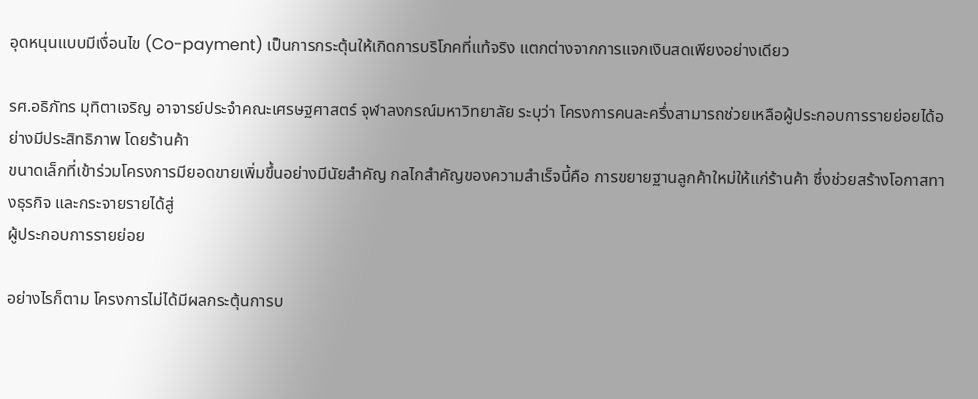อุดหนุนแบบมีเงื่อนไข (Co-payment) เป็นการกระตุ้นให้เกิดการบริโภคที่แท้จริง แตกต่างจากการแจกเงินสดเพียงอย่างเดียว

รศ.อธิภัทร มุทิตาเจริญ อาจารย์ประจำคณะเศรษฐศาสตร์ จุฬาลงกรณ์มหาวิทยาลัย ระบุว่า โครงการคนละครึ่งสามารถช่วยเหลือผู้ประกอบการรายย่อยได้อย่างมีประสิทธิภาพ โดยร้านค้า
ขนาดเล็กที่เข้าร่วมโครงการมียอดขายเพิ่มขึ้นอย่างมีนัยสำคัญ กลไกสำคัญของความสำเร็จนี้คือ การขยายฐานลูกค้าใหม่ให้แก่ร้านค้า ซึ่งช่วยสร้างโอกาสทางธุรกิจ และกระจายรายได้สู่
ผู้ประกอบการรายย่อย

อย่างไรก็ตาม โครงการไม่ได้มีผลกระตุ้นการบ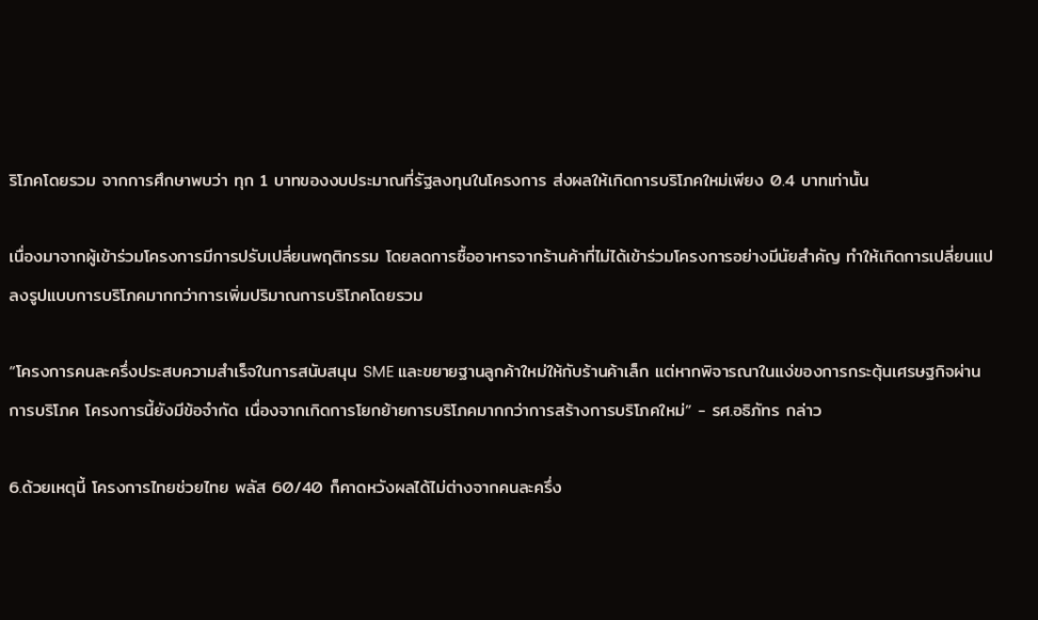ริโภคโดยรวม จากการศึกษาพบว่า ทุก 1 บาทของงบประมาณที่รัฐลงทุนในโครงการ ส่งผลให้เกิดการบริโภคใหม่เพียง 0.4 บาทเท่านั้น

เนื่องมาจากผู้เข้าร่วมโครงการมีการปรับเปลี่ยนพฤติกรรม โดยลดการซื้ออาหารจากร้านค้าที่ไม่ได้เข้าร่วมโครงการอย่างมีนัยสำคัญ ทำให้เกิดการเปลี่ยนแปลงรูปแบบการบริโภคมากกว่าการเพิ่มปริมาณการบริโภคโดยรวม

“โครงการคนละครึ่งประสบความสำเร็จในการสนับสนุน SME และขยายฐานลูกค้าใหม่ให้กับร้านค้าเล็ก แต่หากพิจารณาในแง่ของการกระตุ้นเศรษฐกิจผ่านการบริโภค โครงการนี้ยังมีข้อจำกัด เนื่องจากเกิดการโยกย้ายการบริโภคมากกว่าการสร้างการบริโภคใหม่” - รศ.อธิภัทร กล่าว

6.ด้วยเหตุนี้ โครงการไทยช่วยไทย พลัส 60/40 ก็คาดหวังผลได้ไม่ต่างจากคนละครึ่ง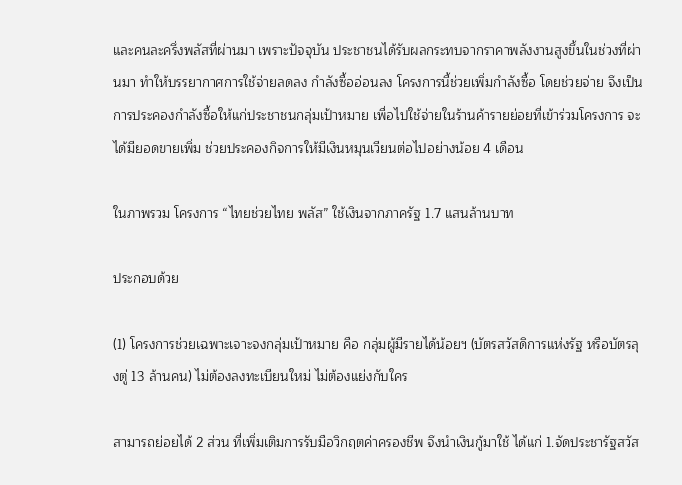และคนละครึ่งพลัสที่ผ่านมา เพราะปัจจุบัน ประชาชนได้รับผลกระทบจากราคาพลังงานสูงขึ้นในช่วงที่ผ่านมา ทำให้บรรยากาศการใช้จ่ายลดลง กำลังซื้ออ่อนลง โครงการนี้ช่วยเพิ่มกำลังซื้อ โดยช่วยจ่าย จึงเป็นการประคองกำลังซื้อให้แก่ประชาชนกลุ่มเป้าหมาย เพื่อไปใช้จ่ายในร้านค้ารายย่อยที่เข้าร่วมโครงการ จะได้มียอดขายเพิ่ม ช่วยประคองกิจการให้มีเงินหมุนเวียนต่อไปอย่างน้อย 4 เดือน

ในภาพรวม โครงการ “ไทยช่วยไทย พลัส” ใช้เงินจากภาครัฐ 1.7 แสนล้านบาท

ประกอบด้วย

(1) โครงการช่วยเฉพาะเจาะจงกลุ่มเป้าหมาย คือ กลุ่มผู้มีรายได้น้อยฯ (บัตรสวัสดิการแห่งรัฐ หรือบัตรลุงตู่ 13 ล้านคน) ไม่ต้องลงทะเบียนใหม่ ไม่ต้องแย่งกับใคร

สามารถย่อยได้ 2 ส่วน ที่เพิ่มเติมการรับมือวิกฤตค่าครองชีพ จึงนำเงินกู้มาใช้ ได้แก่ 1.จัดประชารัฐสวัส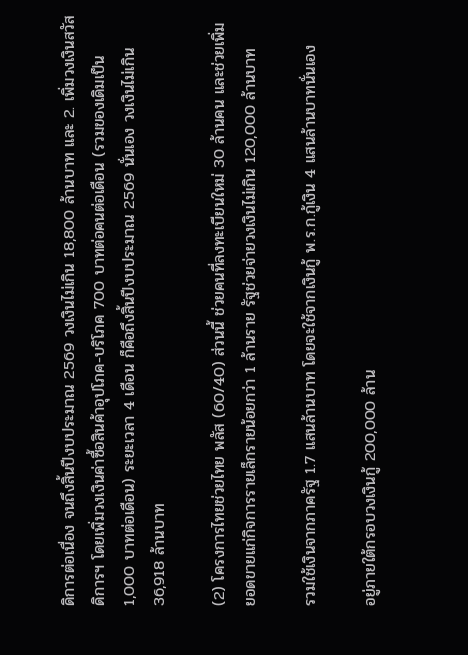ดิการต่อเนื่อง จนถึงสิ้นปีงบประมาณ 2569 วงเงินไม่เกิน 18,800 ล้านบาท และ 2. เพิ่มวงเงินสวัสดิการฯ โดยเพิ่มวงเงินค่าซื้อสินค้าอุปโภค-บริโภค 700 บาทต่อคนต่อเดือน (รวมของเดิมเป็น 1,000 บาทต่อเดือน) ระยะเวลา 4 เดือน ก็คือถึงสิ้นปีงบประมาณ 2569 นั่นเอง วงเงินไม่เกิน 36,918 ล้านบาท

(2) โครงการไทยช่วยไทย พลัส (60/40) ส่วนนี้ ช่วยคนที่ลงทะเบียนใหม่ 30 ล้านคน และช่วยเพิ่มยอดขายแก่กิจการรายเล็กรายน้อยกว่า 1 ล้านราย รัฐช่วยจ่ายวงเงินไม่เกิน 120,000 ล้านบาท

รวมใช้เงินจากภาครัฐ 1.7 แสนล้านบาท โดยจะใช้จากเงินกู้ พ.ร.ก.กู้เงิน 4 แสนล้านบาทนั่นเอง

อยู่ภายใต้กรอบวงเงินกู้ 200,000 ล้าน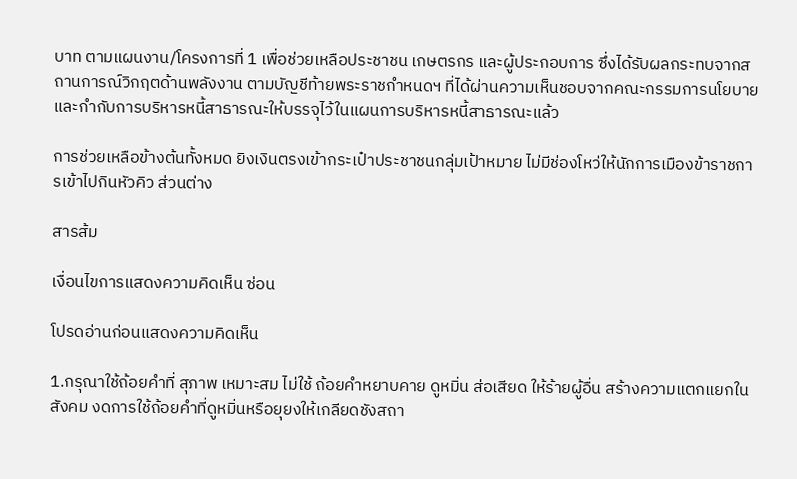บาท ตามแผนงาน/โครงการที่ 1 เพื่อช่วยเหลือประชาชน เกษตรกร และผู้ประกอบการ ซึ่งได้รับผลกระทบจากสถานการณ์วิกฤตด้านพลังงาน ตามบัญชีท้ายพระราชกำหนดฯ ที่ได้ผ่านความเห็นชอบจากคณะกรรมการนโยบายและกำกับการบริหารหนี้สาธารณะให้บรรจุไว้ในแผนการบริหารหนี้สาธารณะแล้ว

การช่วยเหลือข้างต้นทั้งหมด ยิงเงินตรงเข้ากระเป๋าประชาชนกลุ่มเป้าหมาย ไม่มีช่องโหว่ให้นักการเมืองข้าราชการเข้าไปกินหัวคิว ส่วนต่าง

สารส้ม

เงื่อนไขการแสดงความคิดเห็น ซ่อน

โปรดอ่านก่อนแสดงความคิดเห็น

1.กรุณาใช้ถ้อยคำที่ สุภาพ เหมาะสม ไม่ใช้ ถ้อยคำหยาบคาย ดูหมิ่น ส่อเสียด ให้ร้ายผู้อื่น สร้างความแตกแยกในสังคม งดการใช้ถ้อยคำที่ดูหมิ่นหรือยุยงให้เกลียดชังสถา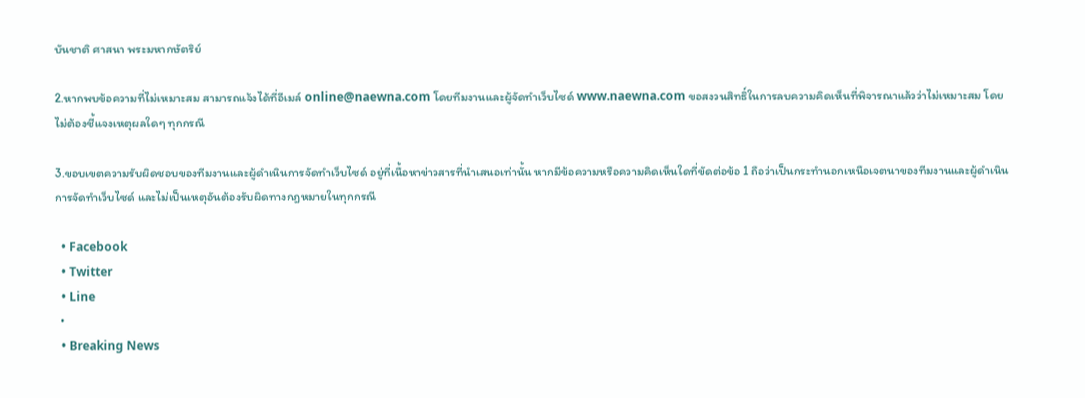บันชาติ ศาสนา พระมหากษัตริย์

2.หากพบข้อความที่ไม่เหมาะสม สามารถแจ้งได้ที่อีเมล์ online@naewna.com โดยทีมงานและผู้จัดทำเว็บไซด์ www.naewna.com ขอสงวนสิทธิ์ในการลบความคิดเห็นที่พิจารณาแล้วว่าไม่เหมาะสม โดยไม่ต้องชี้แจงเหตุผลใดๆ ทุกกรณี

3.ขอบเขตความรับผิดชอบของทีมงานและผู้ดำเนินการจัดทำเว็บไซด์ อยู่ที่เนื้อหาข่าวสารที่นำเสนอเท่านั้น หากมีข้อความหรือความคิดเห็นใดที่ขัดต่อข้อ 1 ถือว่าเป็นกระทำนอกเหนือเจตนาของทีมงานและผู้ดำเนินการจัดทำเว็บไซด์ และไม่เป็นเหตุอันต้องรับผิดทางกฎหมายในทุกกรณี

  • Facebook
  • Twitter
  • Line
  •
  • Breaking News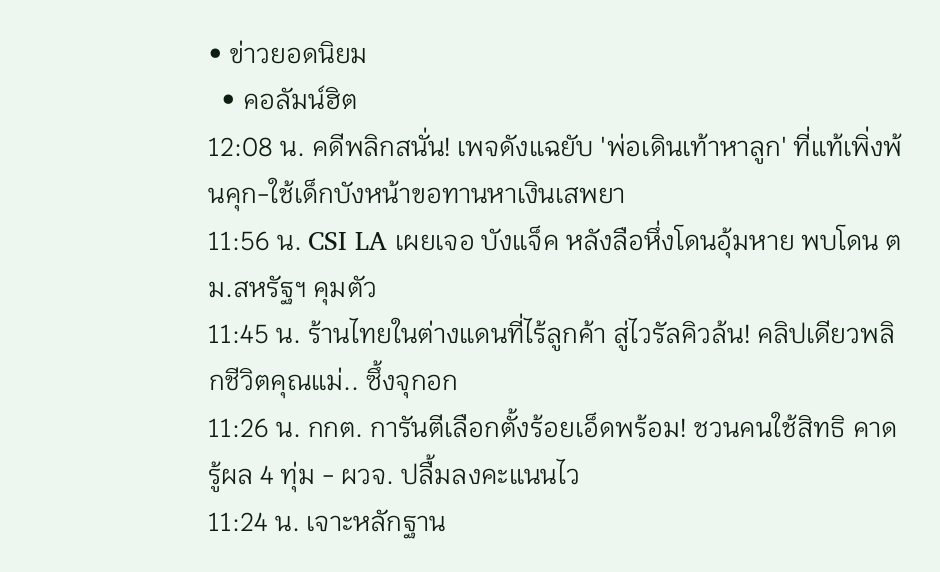• ข่าวยอดนิยม
  • คอลัมน์ฮิต
12:08 น. คดีพลิกสนั่น! เพจดังแฉยับ 'พ่อเดินเท้าหาลูก' ที่แท้เพิ่งพ้นคุก-ใช้เด็กบังหน้าขอทานหาเงินเสพยา
11:56 น. CSI LA เผยเจอ บังแจ็ค หลังลือหึ่งโดนอุ้มหาย พบโดน ตม.สหรัฐฯ คุมตัว
11:45 น. ร้านไทยในต่างแดนที่ไร้ลูกค้า สู่ไวรัลคิวล้น! คลิปเดียวพลิกชีวิตคุณแม่.. ซึ้งจุกอก
11:26 น. กกต. การันตีเลือกตั้งร้อยเอ็ดพร้อม! ชวนคนใช้สิทธิ คาดรู้ผล 4 ทุ่ม - ผวจ. ปลื้มลงคะแนนไว
11:24 น. เจาะหลักฐาน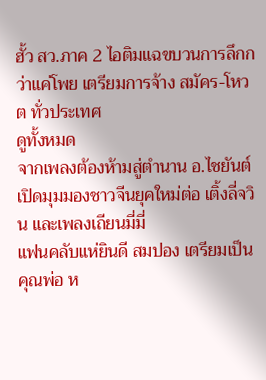ฮั้ว สว.ภาค 2 ไอติมแฉขบวนการลึกกว่าแค่โพย เตรียมการจ้าง สมัคร-โหวต ทั่วประเทศ
ดูทั้งหมด
จากเพลงต้องห้ามสู่ตำนาน อ.ไชยันต์ เปิดมุมมองชาวจีนยุคใหม่ต่อ เติ้งลี่จวิน และเพลงเถียนมี่มี่
แฟนคลับแห่ยินดี สมปอง เตรียมเป็นคุณพ่อ ห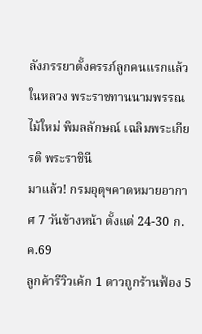ลังภรรยาตั้งครรภ์ลูกคนแรกแล้ว
ในหลวง พระราชทานนามพรรณไม้ใหม่ พิมลลักษณ์ เฉลิมพระเกียรติ พระราชินี
มาแล้ว! กรมอุตุฯคาดหมายอากาศ 7 วันข้างหน้า ตั้งแต่ 24-30 ก.ค.69
ลูกค้ารีวิวเค้ก 1 ดาวถูกร้านฟ้อง 5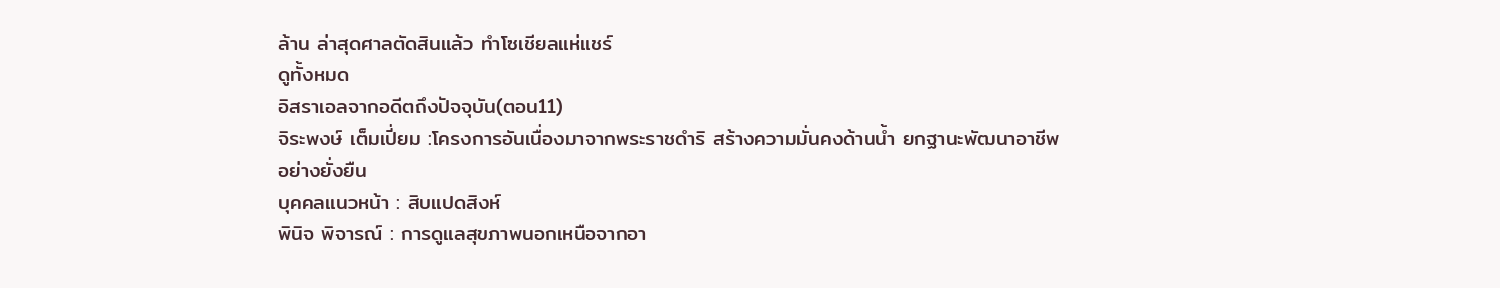ล้าน ล่าสุดศาลตัดสินแล้ว ทำโซเชียลแห่แชร์
ดูทั้งหมด
อิสราเอลจากอดีตถึงปัจจุบัน(ตอน11)
จิระพงษ์ เต็มเปี่ยม :โครงการอันเนื่องมาจากพระราชดำริ สร้างความมั่นคงด้านน้ำ ยกฐานะพัฒนาอาชีพอย่างยั่งยืน
บุคคลแนวหน้า : สิบแปดสิงห์
พินิจ พิจารณ์ : การดูแลสุขภาพนอกเหนือจากอา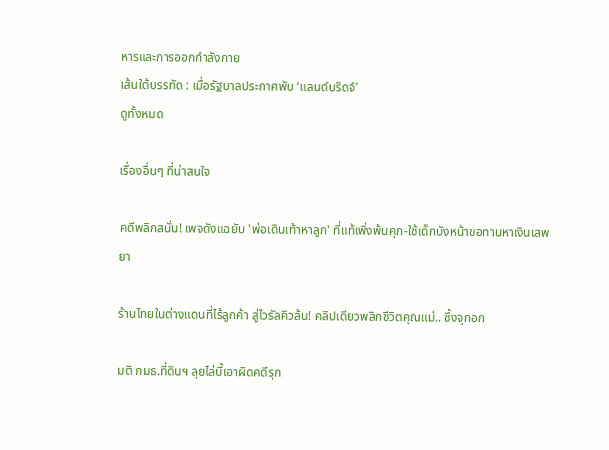หารและการออกกำลังกาย
เส้นใต้บรรทัด : เมื่อรัฐบาลประกาศพับ ‘แลนด์บริดจ์’
ดูทั้งหมด

เรื่องอื่นๆ ที่น่าสนใจ

คดีพลิกสนั่น! เพจดังแฉยับ 'พ่อเดินเท้าหาลูก' ที่แท้เพิ่งพ้นคุก-ใช้เด็กบังหน้าขอทานหาเงินเสพยา

ร้านไทยในต่างแดนที่ไร้ลูกค้า สู่ไวรัลคิวล้น! คลิปเดียวพลิกชีวิตคุณแม่.. ซึ้งจุกอก

มติ กมธ.ที่ดินฯ ลุยไล่บี้เอาผิดคดีรุก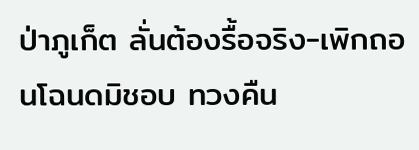ป่าภูเก็ต ลั่นต้องรื้อจริง-เพิกถอนโฉนดมิชอบ ทวงคืน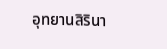อุทยานสิรินา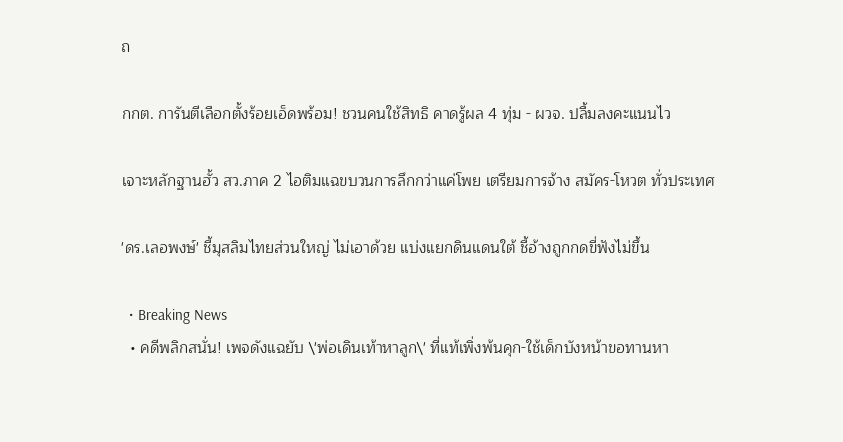ถ

กกต. การันตีเลือกตั้งร้อยเอ็ดพร้อม! ชวนคนใช้สิทธิ คาดรู้ผล 4 ทุ่ม - ผวจ. ปลื้มลงคะแนนไว

เจาะหลักฐานฮั้ว สว.ภาค 2 ไอติมแฉขบวนการลึกกว่าแค่โพย เตรียมการจ้าง สมัคร-โหวต ทั่วประเทศ

'ดร.เลอพงษ์' ชี้มุสลิมไทยส่วนใหญ่ ไม่เอาด้วย แบ่งแยกดินแดนใต้ ชี้อ้างถูกกดขี่ฟังไม่ขึ้น

  • Breaking News
  • คดีพลิกสนั่น! เพจดังแฉยับ \'พ่อเดินเท้าหาลูก\' ที่แท้เพิ่งพ้นคุก-ใช้เด็กบังหน้าขอทานหา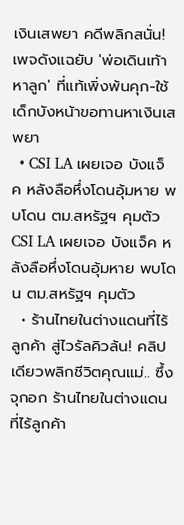เงินเสพยา คดีพลิกสนั่น! เพจดังแฉยับ 'พ่อเดินเท้าหาลูก' ที่แท้เพิ่งพ้นคุก-ใช้เด็กบังหน้าขอทานหาเงินเสพยา
  • CSI LA เผยเจอ บังแจ็ค หลังลือหึ่งโดนอุ้มหาย พบโดน ตม.สหรัฐฯ คุมตัว CSI LA เผยเจอ บังแจ็ค หลังลือหึ่งโดนอุ้มหาย พบโดน ตม.สหรัฐฯ คุมตัว
  • ร้านไทยในต่างแดนที่ไร้ลูกค้า สู่ไวรัลคิวล้น! คลิปเดียวพลิกชีวิตคุณแม่.. ซึ้งจุกอก ร้านไทยในต่างแดนที่ไร้ลูกค้า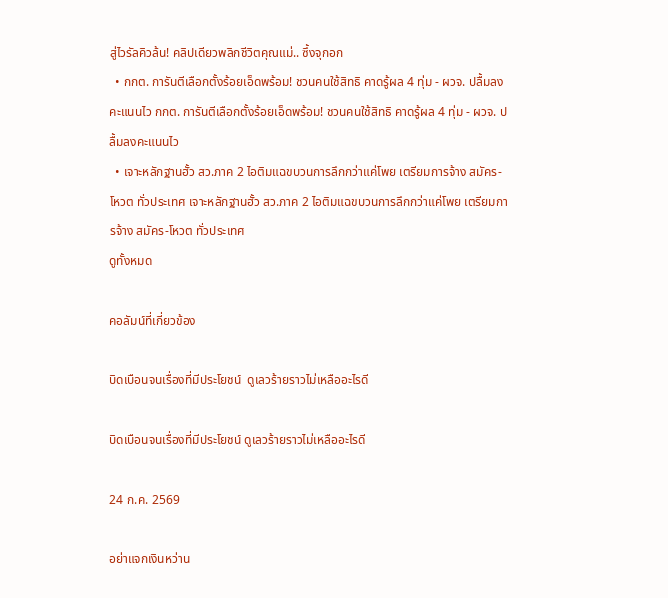สู่ไวรัลคิวล้น! คลิปเดียวพลิกชีวิตคุณแม่.. ซึ้งจุกอก
  • กกต. การันตีเลือกตั้งร้อยเอ็ดพร้อม! ชวนคนใช้สิทธิ คาดรู้ผล 4 ทุ่ม - ผวจ. ปลื้มลงคะแนนไว กกต. การันตีเลือกตั้งร้อยเอ็ดพร้อม! ชวนคนใช้สิทธิ คาดรู้ผล 4 ทุ่ม - ผวจ. ปลื้มลงคะแนนไว
  • เจาะหลักฐานฮั้ว สว.ภาค 2 ไอติมแฉขบวนการลึกกว่าแค่โพย เตรียมการจ้าง สมัคร-โหวต ทั่วประเทศ เจาะหลักฐานฮั้ว สว.ภาค 2 ไอติมแฉขบวนการลึกกว่าแค่โพย เตรียมการจ้าง สมัคร-โหวต ทั่วประเทศ
ดูทั้งหมด

คอลัมน์ที่เกี่ยวข้อง

บิดเบือนจนเรื่องที่มีประโยชน์  ดูเลวร้ายราวไม่เหลืออะไรดี

บิดเบือนจนเรื่องที่มีประโยชน์ ดูเลวร้ายราวไม่เหลืออะไรดี

24 ก.ค. 2569

อย่าแจกเงินหว่าน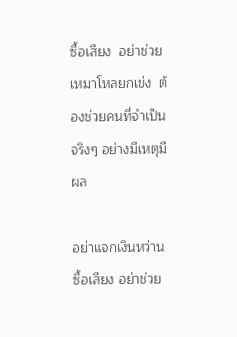ซื้อเสียง  อย่าช่วยเหมาโหลยกเข่ง  ต้องช่วยคนที่จำเป็นจริงๆ อย่างมีเหตุมีผล

อย่าแจกเงินหว่านซื้อเสียง อย่าช่วย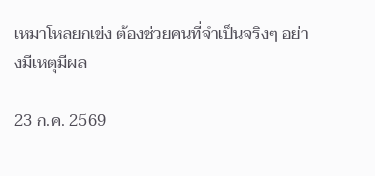เหมาโหลยกเข่ง ต้องช่วยคนที่จำเป็นจริงๆ อย่างมีเหตุมีผล

23 ก.ค. 2569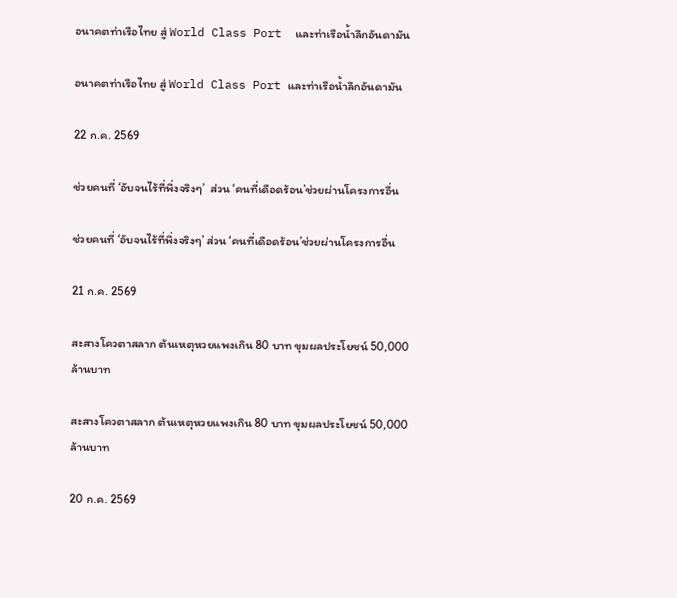อนาคตท่าเรือไทย สู่ World Class Port  และท่าเรือน้ำลึกอันดามัน

อนาคตท่าเรือไทย สู่ World Class Port และท่าเรือน้ำลึกอันดามัน

22 ก.ค. 2569

ช่วยคนที่ ‘อับจนไร้ที่พึ่งจริงๆ’  ส่วน ‘คนที่เดือดร้อน’ช่วยผ่านโครงการอื่น

ช่วยคนที่ ‘อับจนไร้ที่พึ่งจริงๆ’ ส่วน ‘คนที่เดือดร้อน’ช่วยผ่านโครงการอื่น

21 ก.ค. 2569

สะสางโควตาสลาก ต้นเหตุหวยแพงเกิน 80 บาท ขุมผลประโยชน์ 50,000 ล้านบาท

สะสางโควตาสลาก ต้นเหตุหวยแพงเกิน 80 บาท ขุมผลประโยชน์ 50,000 ล้านบาท

20 ก.ค. 2569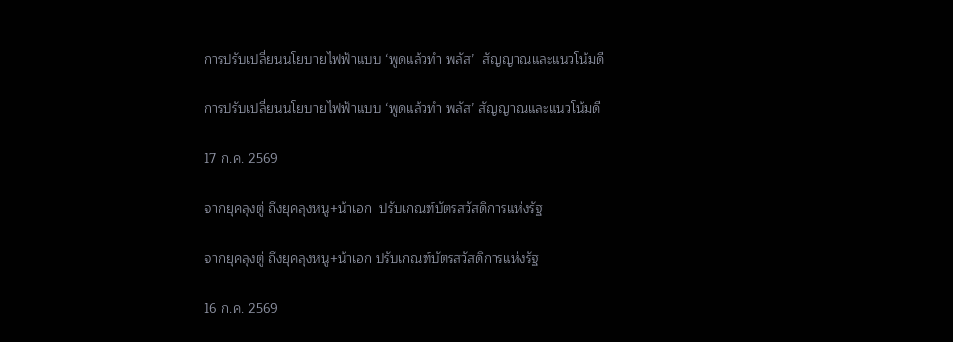การปรับเปลี่ยนนโยบายไฟฟ้าแบบ ‘พูดแล้วทำ พลัส’  สัญญาณและแนวโน้มดี

การปรับเปลี่ยนนโยบายไฟฟ้าแบบ ‘พูดแล้วทำ พลัส’ สัญญาณและแนวโน้มดี

17 ก.ค. 2569

จากยุคลุงตู่ ถึงยุคลุงหนู+น้าเอก  ปรับเกณฑ์บัตรสวัสดิการแห่งรัฐ

จากยุคลุงตู่ ถึงยุคลุงหนู+น้าเอก ปรับเกณฑ์บัตรสวัสดิการแห่งรัฐ

16 ก.ค. 2569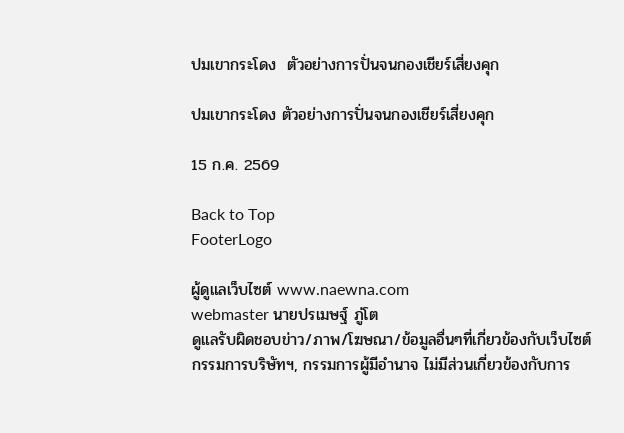ปมเขากระโดง  ตัวอย่างการปั่นจนกองเชียร์เสี่ยงคุก

ปมเขากระโดง ตัวอย่างการปั่นจนกองเชียร์เสี่ยงคุก

15 ก.ค. 2569

Back to Top
FooterLogo

ผู้ดูแลเว็บไซต์ www.naewna.com
webmaster นายปรเมษฐ์ ภู่โต
ดูแลรับผิดชอบข่าว/ภาพ/โฆษณา/ข้อมูลอื่นๆที่เกี่ยวข้องกับเว็บไซต์
กรรมการบริษัทฯ, กรรมการผู้มีอำนาจ ไม่มีส่วนเกี่ยวข้องกับการ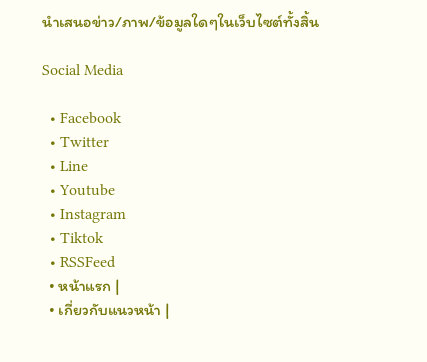นำเสนอข่าว/ภาพ/ข้อมูลใดๆในเว็บไซต์ทั้งสิ้น

Social Media

  • Facebook
  • Twitter
  • Line
  • Youtube
  • Instagram
  • Tiktok
  • RSSFeed
  • หน้าแรก |
  • เกี่ยวกับแนวหน้า |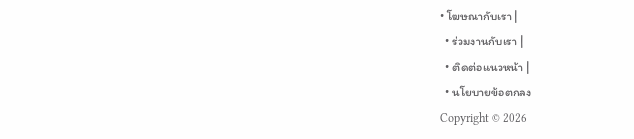• โฆษณากับเรา |
  • ร่วมงานกับเรา |
  • ติดต่อแนวหน้า |
  • นโยบายข้อตกลง
Copyright © 2026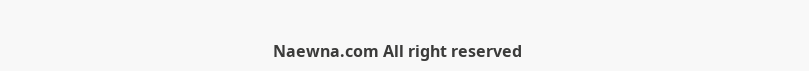Naewna.com All right reserved